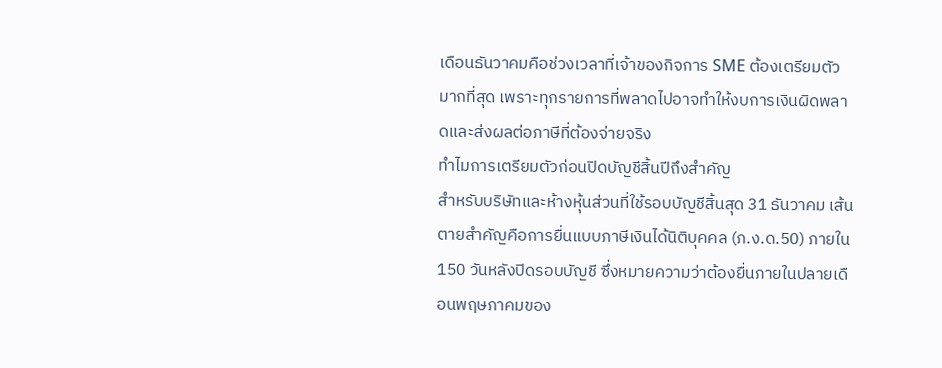เดือนธันวาคมคือช่วงเวลาที่เจ้าของกิจการ SME ต้องเตรียมตัวมากที่สุด เพราะทุกรายการที่พลาดไปอาจทำให้งบการเงินผิดพลาดและส่งผลต่อภาษีที่ต้องจ่ายจริง
ทำไมการเตรียมตัวก่อนปิดบัญชีสิ้นปีถึงสำคัญ
สำหรับบริษัทและห้างหุ้นส่วนที่ใช้รอบบัญชีสิ้นสุด 31 ธันวาคม เส้นตายสำคัญคือการยื่นแบบภาษีเงินได้นิติบุคคล (ภ.ง.ด.50) ภายใน 150 วันหลังปิดรอบบัญชี ซึ่งหมายความว่าต้องยื่นภายในปลายเดือนพฤษภาคมของ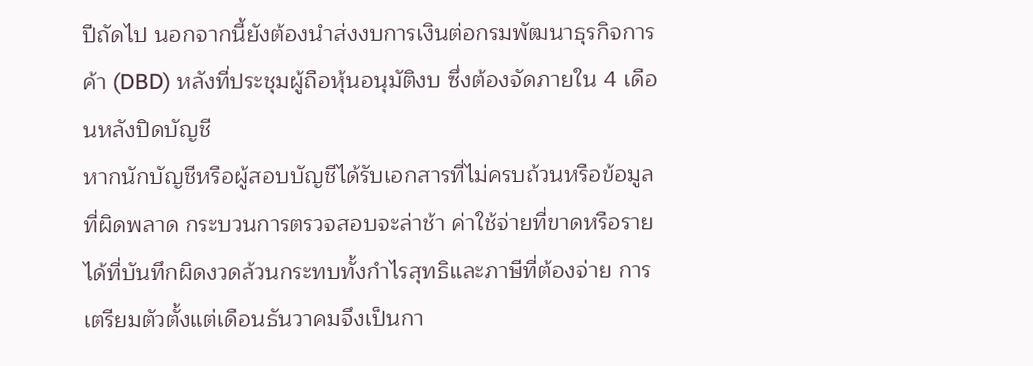ปีถัดไป นอกจากนี้ยังต้องนำส่งงบการเงินต่อกรมพัฒนาธุรกิจการค้า (DBD) หลังที่ประชุมผู้ถือหุ้นอนุมัติงบ ซึ่งต้องจัดภายใน 4 เดือนหลังปิดบัญชี
หากนักบัญชีหรือผู้สอบบัญชีได้รับเอกสารที่ไม่ครบถ้วนหรือข้อมูลที่ผิดพลาด กระบวนการตรวจสอบจะล่าช้า ค่าใช้จ่ายที่ขาดหรือรายได้ที่บันทึกผิดงวดล้วนกระทบทั้งกำไรสุทธิและภาษีที่ต้องจ่าย การเตรียมตัวตั้งแต่เดือนธันวาคมจึงเป็นกา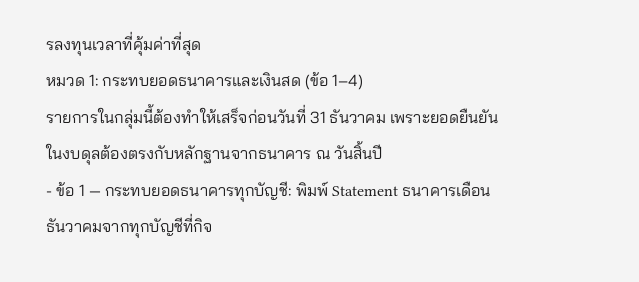รลงทุนเวลาที่คุ้มค่าที่สุด
หมวด 1: กระทบยอดธนาคารและเงินสด (ข้อ 1–4)
รายการในกลุ่มนี้ต้องทำให้เสร็จก่อนวันที่ 31 ธันวาคม เพราะยอดยืนยันในงบดุลต้องตรงกับหลักฐานจากธนาคาร ณ วันสิ้นปี
- ข้อ 1 — กระทบยอดธนาคารทุกบัญชี: พิมพ์ Statement ธนาคารเดือนธันวาคมจากทุกบัญชีที่กิจ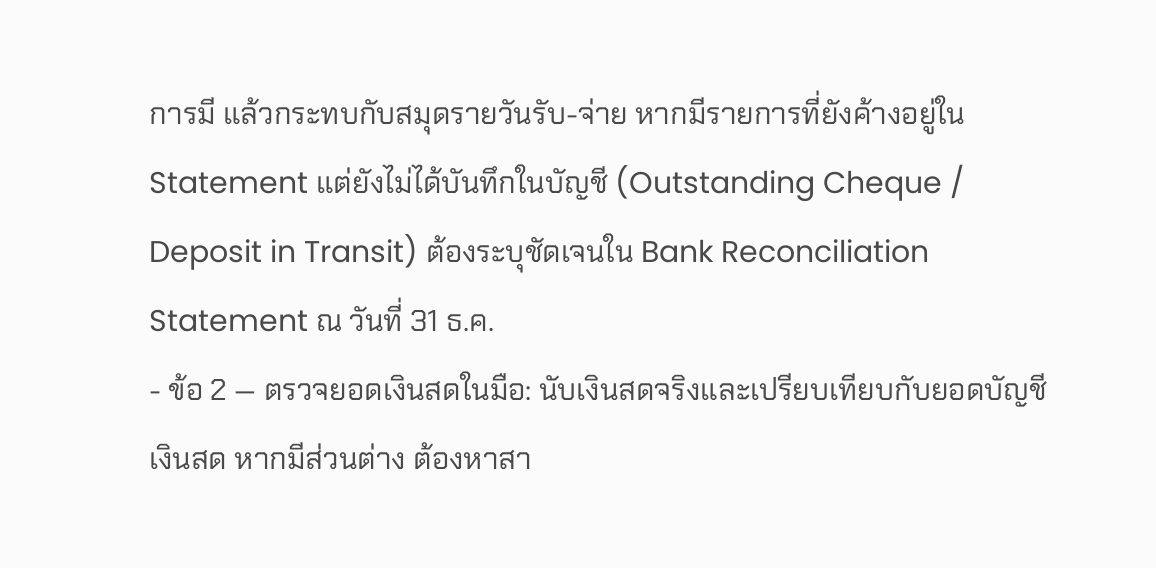การมี แล้วกระทบกับสมุดรายวันรับ-จ่าย หากมีรายการที่ยังค้างอยู่ใน Statement แต่ยังไม่ได้บันทึกในบัญชี (Outstanding Cheque / Deposit in Transit) ต้องระบุชัดเจนใน Bank Reconciliation Statement ณ วันที่ 31 ธ.ค.
- ข้อ 2 — ตรวจยอดเงินสดในมือ: นับเงินสดจริงและเปรียบเทียบกับยอดบัญชีเงินสด หากมีส่วนต่าง ต้องหาสา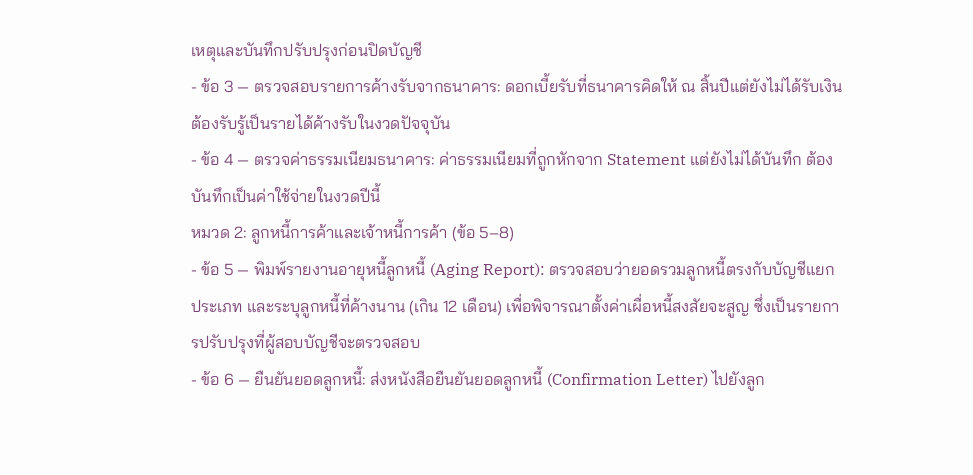เหตุและบันทึกปรับปรุงก่อนปิดบัญชี
- ข้อ 3 — ตรวจสอบรายการค้างรับจากธนาคาร: ดอกเบี้ยรับที่ธนาคารคิดให้ ณ สิ้นปีแต่ยังไม่ได้รับเงิน ต้องรับรู้เป็นรายได้ค้างรับในงวดปัจจุบัน
- ข้อ 4 — ตรวจค่าธรรมเนียมธนาคาร: ค่าธรรมเนียมที่ถูกหักจาก Statement แต่ยังไม่ได้บันทึก ต้องบันทึกเป็นค่าใช้จ่ายในงวดปีนี้
หมวด 2: ลูกหนี้การค้าและเจ้าหนี้การค้า (ข้อ 5–8)
- ข้อ 5 — พิมพ์รายงานอายุหนี้ลูกหนี้ (Aging Report): ตรวจสอบว่ายอดรวมลูกหนี้ตรงกับบัญชีแยกประเภท และระบุลูกหนี้ที่ค้างนาน (เกิน 12 เดือน) เพื่อพิจารณาตั้งค่าเผื่อหนี้สงสัยจะสูญ ซึ่งเป็นรายการปรับปรุงที่ผู้สอบบัญชีจะตรวจสอบ
- ข้อ 6 — ยืนยันยอดลูกหนี้: ส่งหนังสือยืนยันยอดลูกหนี้ (Confirmation Letter) ไปยังลูก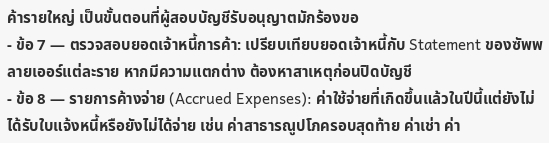ค้ารายใหญ่ เป็นขั้นตอนที่ผู้สอบบัญชีรับอนุญาตมักร้องขอ
- ข้อ 7 — ตรวจสอบยอดเจ้าหนี้การค้า: เปรียบเทียบยอดเจ้าหนี้กับ Statement ของซัพพลายเออร์แต่ละราย หากมีความแตกต่าง ต้องหาสาเหตุก่อนปิดบัญชี
- ข้อ 8 — รายการค้างจ่าย (Accrued Expenses): ค่าใช้จ่ายที่เกิดขึ้นแล้วในปีนี้แต่ยังไม่ได้รับใบแจ้งหนี้หรือยังไม่ได้จ่าย เช่น ค่าสาธารณูปโภครอบสุดท้าย ค่าเช่า ค่า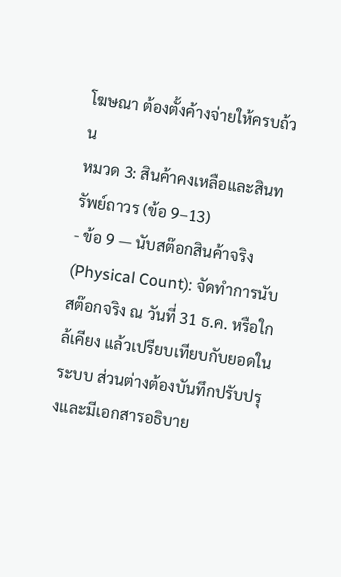โฆษณา ต้องตั้งค้างจ่ายให้ครบถ้วน
หมวด 3: สินค้าคงเหลือและสินทรัพย์ถาวร (ข้อ 9–13)
- ข้อ 9 — นับสต๊อกสินค้าจริง (Physical Count): จัดทำการนับสต๊อกจริง ณ วันที่ 31 ธ.ค. หรือใกล้เคียง แล้วเปรียบเทียบกับยอดในระบบ ส่วนต่างต้องบันทึกปรับปรุงและมีเอกสารอธิบาย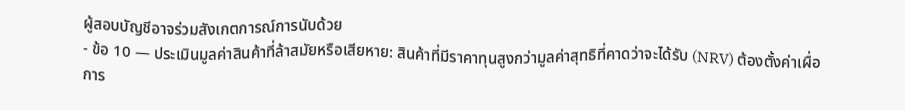ผู้สอบบัญชีอาจร่วมสังเกตการณ์การนับด้วย
- ข้อ 10 — ประเมินมูลค่าสินค้าที่ล้าสมัยหรือเสียหาย: สินค้าที่มีราคาทุนสูงกว่ามูลค่าสุทธิที่คาดว่าจะได้รับ (NRV) ต้องตั้งค่าเผื่อการ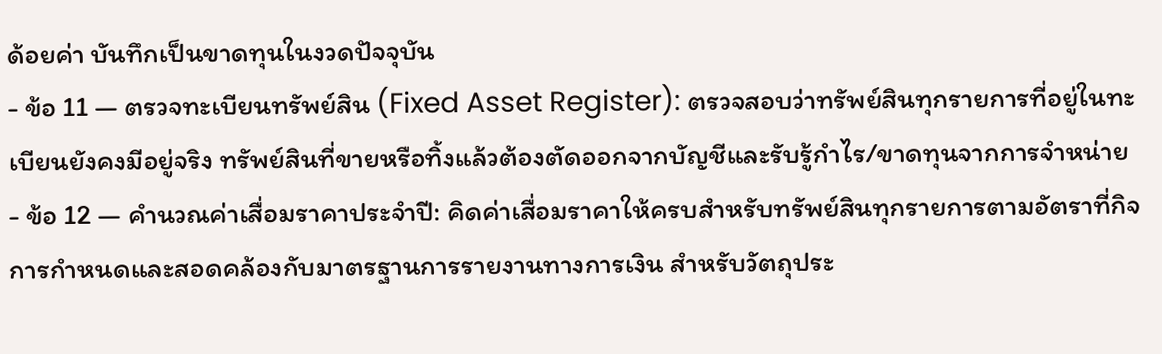ด้อยค่า บันทึกเป็นขาดทุนในงวดปัจจุบัน
- ข้อ 11 — ตรวจทะเบียนทรัพย์สิน (Fixed Asset Register): ตรวจสอบว่าทรัพย์สินทุกรายการที่อยู่ในทะเบียนยังคงมีอยู่จริง ทรัพย์สินที่ขายหรือทิ้งแล้วต้องตัดออกจากบัญชีและรับรู้กำไร/ขาดทุนจากการจำหน่าย
- ข้อ 12 — คำนวณค่าเสื่อมราคาประจำปี: คิดค่าเสื่อมราคาให้ครบสำหรับทรัพย์สินทุกรายการตามอัตราที่กิจการกำหนดและสอดคล้องกับมาตรฐานการรายงานทางการเงิน สำหรับวัตถุประ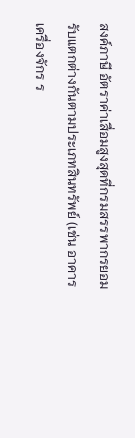สงค์ภาษี อัตราค่าเสื่อมสูงสุดที่กรมสรรพากรยอมรับแตกต่างกันตามประเภทสินทรัพย์ (เช่น อาคาร เครื่องจักร ร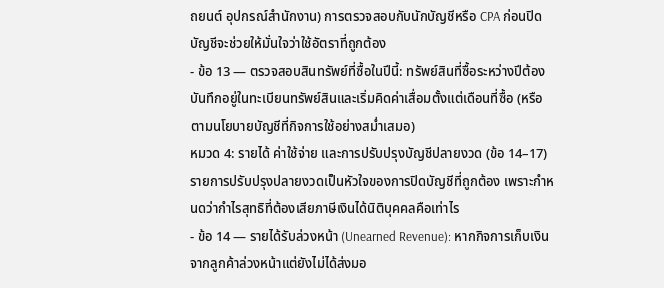ถยนต์ อุปกรณ์สำนักงาน) การตรวจสอบกับนักบัญชีหรือ CPA ก่อนปิดบัญชีจะช่วยให้มั่นใจว่าใช้อัตราที่ถูกต้อง
- ข้อ 13 — ตรวจสอบสินทรัพย์ที่ซื้อในปีนี้: ทรัพย์สินที่ซื้อระหว่างปีต้องบันทึกอยู่ในทะเบียนทรัพย์สินและเริ่มคิดค่าเสื่อมตั้งแต่เดือนที่ซื้อ (หรือตามนโยบายบัญชีที่กิจการใช้อย่างสม่ำเสมอ)
หมวด 4: รายได้ ค่าใช้จ่าย และการปรับปรุงบัญชีปลายงวด (ข้อ 14–17)
รายการปรับปรุงปลายงวดเป็นหัวใจของการปิดบัญชีที่ถูกต้อง เพราะกำหนดว่ากำไรสุทธิที่ต้องเสียภาษีเงินได้นิติบุคคลคือเท่าไร
- ข้อ 14 — รายได้รับล่วงหน้า (Unearned Revenue): หากกิจการเก็บเงินจากลูกค้าล่วงหน้าแต่ยังไม่ได้ส่งมอ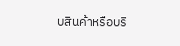บสินค้าหรือบริ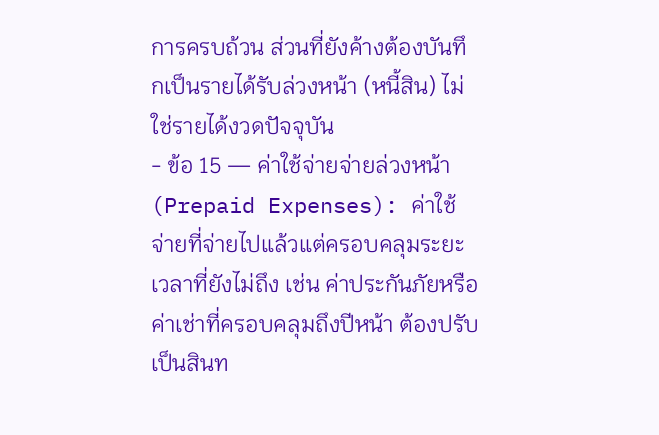การครบถ้วน ส่วนที่ยังค้างต้องบันทึกเป็นรายได้รับล่วงหน้า (หนี้สิน) ไม่ใช่รายได้งวดปัจจุบัน
- ข้อ 15 — ค่าใช้จ่ายจ่ายล่วงหน้า (Prepaid Expenses): ค่าใช้จ่ายที่จ่ายไปแล้วแต่ครอบคลุมระยะเวลาที่ยังไม่ถึง เช่น ค่าประกันภัยหรือค่าเช่าที่ครอบคลุมถึงปีหน้า ต้องปรับเป็นสินท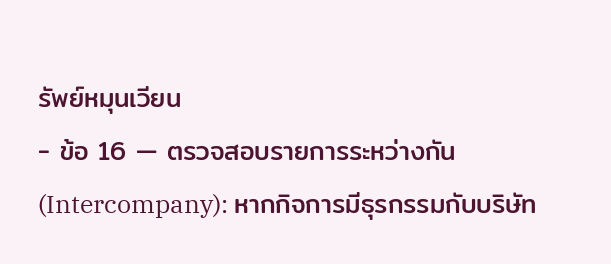รัพย์หมุนเวียน
- ข้อ 16 — ตรวจสอบรายการระหว่างกัน (Intercompany): หากกิจการมีธุรกรรมกับบริษัท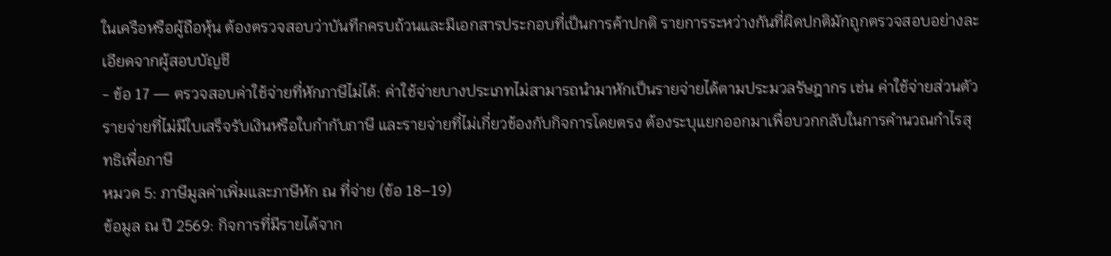ในเครือหรือผู้ถือหุ้น ต้องตรวจสอบว่าบันทึกครบถ้วนและมีเอกสารประกอบที่เป็นการค้าปกติ รายการระหว่างกันที่ผิดปกติมักถูกตรวจสอบอย่างละเอียดจากผู้สอบบัญชี
- ข้อ 17 — ตรวจสอบค่าใช้จ่ายที่หักภาษีไม่ได้: ค่าใช้จ่ายบางประเภทไม่สามารถนำมาหักเป็นรายจ่ายได้ตามประมวลรัษฎากร เช่น ค่าใช้จ่ายส่วนตัว รายจ่ายที่ไม่มีใบเสร็จรับเงินหรือใบกำกับภาษี และรายจ่ายที่ไม่เกี่ยวข้องกับกิจการโดยตรง ต้องระบุแยกออกมาเพื่อบวกกลับในการคำนวณกำไรสุทธิเพื่อภาษี
หมวด 5: ภาษีมูลค่าเพิ่มและภาษีหัก ณ ที่จ่าย (ข้อ 18–19)
ข้อมูล ณ ปี 2569: กิจการที่มีรายได้จาก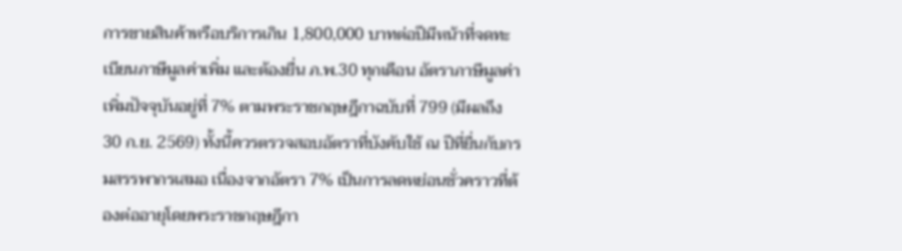การขายสินค้าหรือบริการเกิน 1,800,000 บาทต่อปีมีหน้าที่จดทะเบียนภาษีมูลค่าเพิ่ม และต้องยื่น ภ.พ.30 ทุกเดือน อัตราภาษีมูลค่าเพิ่มปัจจุบันอยู่ที่ 7% ตามพระราชกฤษฎีกาฉบับที่ 799 (มีผลถึง 30 ก.ย. 2569) ทั้งนี้ควรตรวจสอบอัตราที่บังคับใช้ ณ ปีที่ยื่นกับกรมสรรพากรเสมอ เนื่องจากอัตรา 7% เป็นการลดหย่อนชั่วคราวที่ต้องต่ออายุโดยพระราชกฤษฎีกา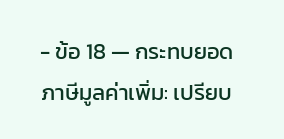- ข้อ 18 — กระทบยอดภาษีมูลค่าเพิ่ม: เปรียบ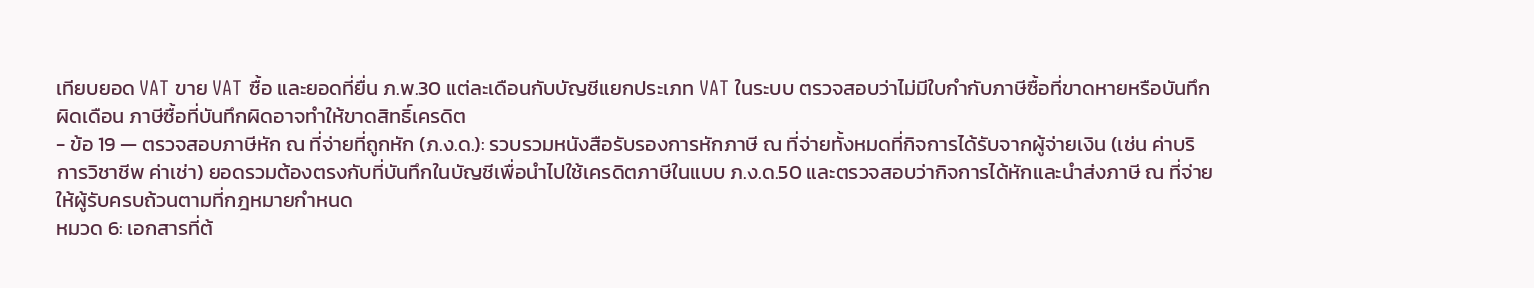เทียบยอด VAT ขาย VAT ซื้อ และยอดที่ยื่น ภ.พ.30 แต่ละเดือนกับบัญชีแยกประเภท VAT ในระบบ ตรวจสอบว่าไม่มีใบกำกับภาษีซื้อที่ขาดหายหรือบันทึกผิดเดือน ภาษีซื้อที่บันทึกผิดอาจทำให้ขาดสิทธิ์เครดิต
- ข้อ 19 — ตรวจสอบภาษีหัก ณ ที่จ่ายที่ถูกหัก (ภ.ง.ด.): รวบรวมหนังสือรับรองการหักภาษี ณ ที่จ่ายทั้งหมดที่กิจการได้รับจากผู้จ่ายเงิน (เช่น ค่าบริการวิชาชีพ ค่าเช่า) ยอดรวมต้องตรงกับที่บันทึกในบัญชีเพื่อนำไปใช้เครดิตภาษีในแบบ ภ.ง.ด.50 และตรวจสอบว่ากิจการได้หักและนำส่งภาษี ณ ที่จ่ายให้ผู้รับครบถ้วนตามที่กฎหมายกำหนด
หมวด 6: เอกสารที่ต้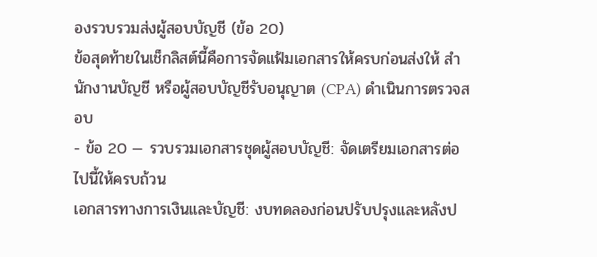องรวบรวมส่งผู้สอบบัญชี (ข้อ 20)
ข้อสุดท้ายในเช็กลิสต์นี้คือการจัดแฟ้มเอกสารให้ครบก่อนส่งให้ สำนักงานบัญชี หรือผู้สอบบัญชีรับอนุญาต (CPA) ดำเนินการตรวจสอบ
- ข้อ 20 — รวบรวมเอกสารชุดผู้สอบบัญชี: จัดเตรียมเอกสารต่อไปนี้ให้ครบถ้วน
เอกสารทางการเงินและบัญชี: งบทดลองก่อนปรับปรุงและหลังป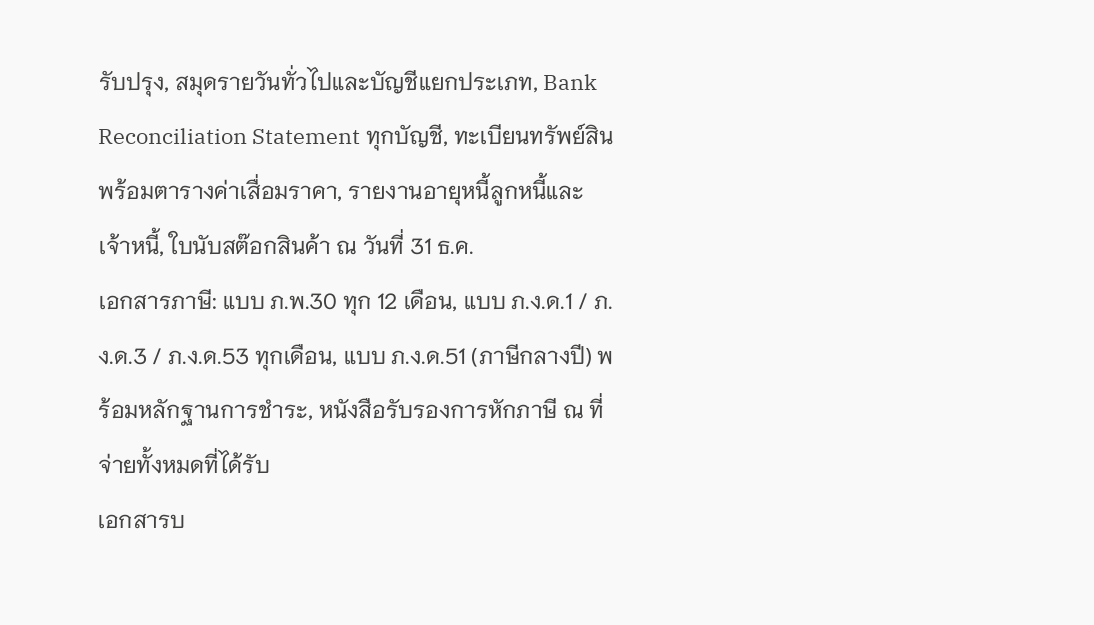รับปรุง, สมุดรายวันทั่วไปและบัญชีแยกประเภท, Bank Reconciliation Statement ทุกบัญชี, ทะเบียนทรัพย์สินพร้อมตารางค่าเสื่อมราคา, รายงานอายุหนี้ลูกหนี้และเจ้าหนี้, ใบนับสต๊อกสินค้า ณ วันที่ 31 ธ.ค.
เอกสารภาษี: แบบ ภ.พ.30 ทุก 12 เดือน, แบบ ภ.ง.ด.1 / ภ.ง.ด.3 / ภ.ง.ด.53 ทุกเดือน, แบบ ภ.ง.ด.51 (ภาษีกลางปี) พร้อมหลักฐานการชำระ, หนังสือรับรองการหักภาษี ณ ที่จ่ายทั้งหมดที่ได้รับ
เอกสารบ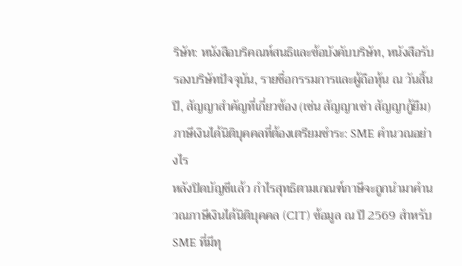ริษัท: หนังสือบริคณห์สนธิและข้อบังคับบริษัท, หนังสือรับรองบริษัทปัจจุบัน, รายชื่อกรรมการและผู้ถือหุ้น ณ วันสิ้นปี, สัญญาสำคัญที่เกี่ยวข้อง (เช่น สัญญาเช่า สัญญากู้ยืม)
ภาษีเงินได้นิติบุคคลที่ต้องเตรียมชำระ: SME คำนวณอย่างไร
หลังปิดบัญชีแล้ว กำไรสุทธิตามเกณฑ์ภาษีจะถูกนำมาคำนวณภาษีเงินได้นิติบุคคล (CIT) ข้อมูล ณ ปี 2569 สำหรับ SME ที่มีทุ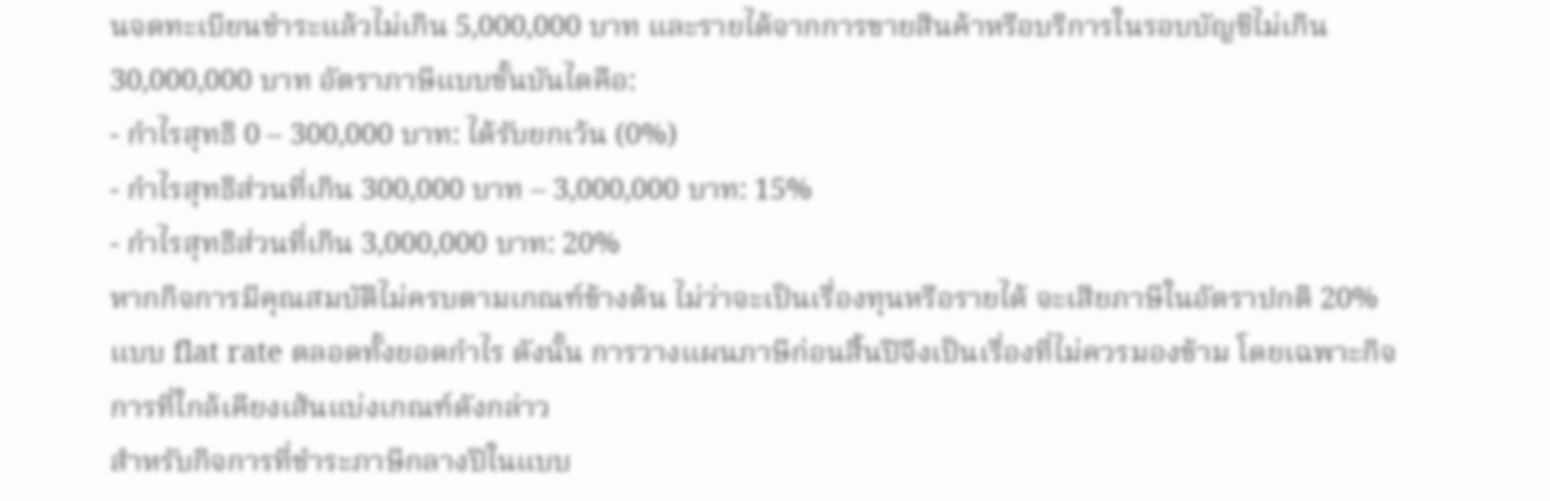นจดทะเบียนชำระแล้วไม่เกิน 5,000,000 บาท และรายได้จากการขายสินค้าหรือบริการในรอบบัญชีไม่เกิน 30,000,000 บาท อัตราภาษีแบบขั้นบันไดคือ:
- กำไรสุทธิ 0 – 300,000 บาท: ได้รับยกเว้น (0%)
- กำไรสุทธิส่วนที่เกิน 300,000 บาท – 3,000,000 บาท: 15%
- กำไรสุทธิส่วนที่เกิน 3,000,000 บาท: 20%
หากกิจการมีคุณสมบัติไม่ครบตามเกณฑ์ข้างต้น ไม่ว่าจะเป็นเรื่องทุนหรือรายได้ จะเสียภาษีในอัตราปกติ 20% แบบ flat rate ตลอดทั้งยอดกำไร ดังนั้น การวางแผนภาษีก่อนสิ้นปีจึงเป็นเรื่องที่ไม่ควรมองข้าม โดยเฉพาะกิจการที่ใกล้เคียงเส้นแบ่งเกณฑ์ดังกล่าว
สำหรับกิจการที่ชำระภาษีกลางปีในแบบ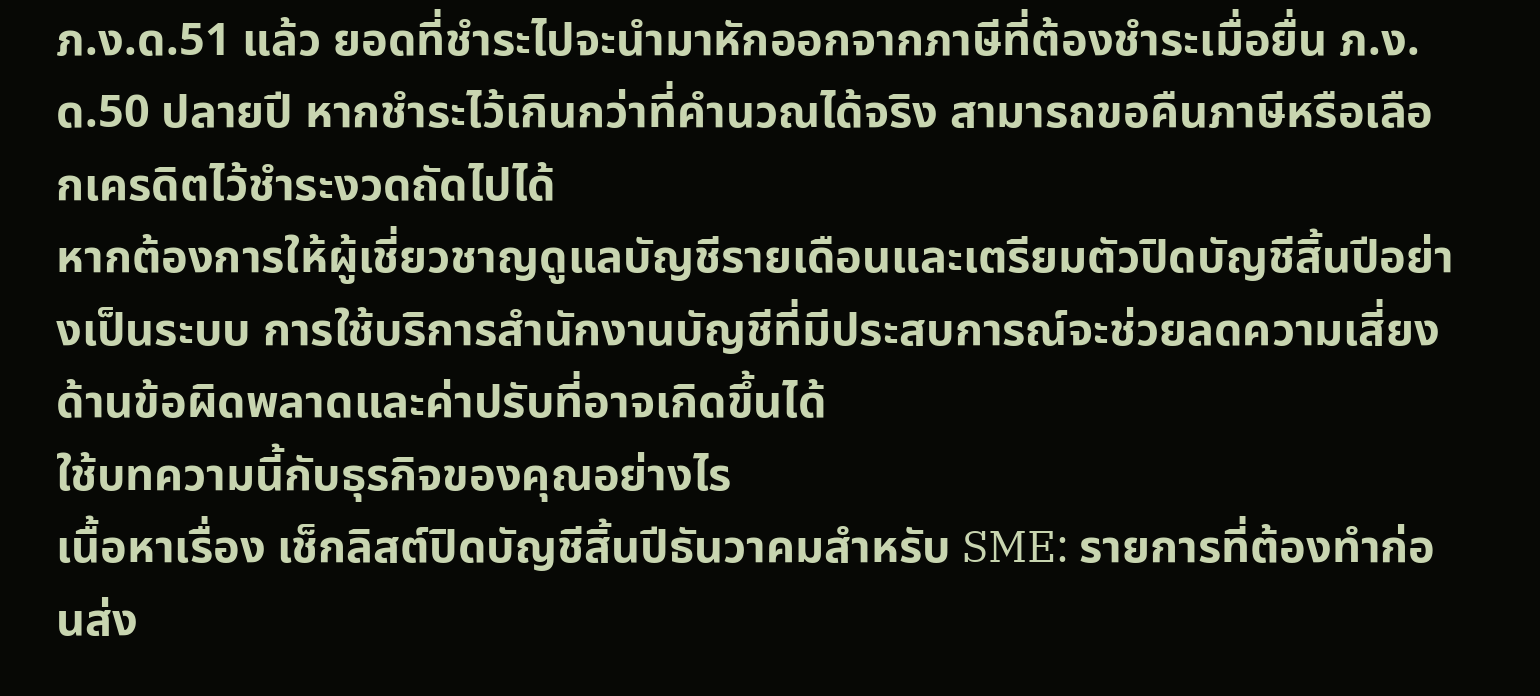ภ.ง.ด.51 แล้ว ยอดที่ชำระไปจะนำมาหักออกจากภาษีที่ต้องชำระเมื่อยื่น ภ.ง.ด.50 ปลายปี หากชำระไว้เกินกว่าที่คำนวณได้จริง สามารถขอคืนภาษีหรือเลือกเครดิตไว้ชำระงวดถัดไปได้
หากต้องการให้ผู้เชี่ยวชาญดูแลบัญชีรายเดือนและเตรียมตัวปิดบัญชีสิ้นปีอย่างเป็นระบบ การใช้บริการสำนักงานบัญชีที่มีประสบการณ์จะช่วยลดความเสี่ยงด้านข้อผิดพลาดและค่าปรับที่อาจเกิดขึ้นได้
ใช้บทความนี้กับธุรกิจของคุณอย่างไร
เนื้อหาเรื่อง เช็กลิสต์ปิดบัญชีสิ้นปีธันวาคมสำหรับ SME: รายการที่ต้องทำก่อนส่ง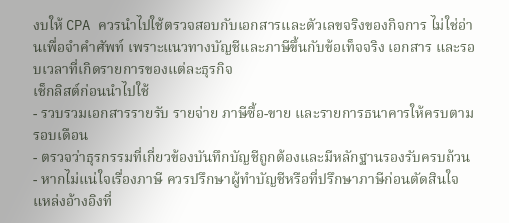งบให้ CPA ควรนำไปใช้ตรวจสอบกับเอกสารและตัวเลขจริงของกิจการ ไม่ใช่อ่านเพื่อจำคำศัพท์ เพราะแนวทางบัญชีและภาษีขึ้นกับข้อเท็จจริง เอกสาร และรอบเวลาที่เกิดรายการของแต่ละธุรกิจ
เช็กลิสต์ก่อนนำไปใช้
- รวบรวมเอกสารรายรับ รายจ่าย ภาษีซื้อ-ขาย และรายการธนาคารให้ครบตามรอบเดือน
- ตรวจว่าธุรกรรมที่เกี่ยวข้องบันทึกบัญชีถูกต้องและมีหลักฐานรองรับครบถ้วน
- หากไม่แน่ใจเรื่องภาษี ควรปรึกษาผู้ทำบัญชีหรือที่ปรึกษาภาษีก่อนตัดสินใจ
แหล่งอ้างอิงที่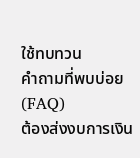ใช้ทบทวน
คำถามที่พบบ่อย (FAQ)
ต้องส่งงบการเงิน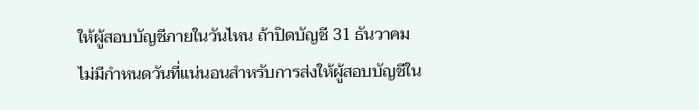ให้ผู้สอบบัญชีภายในวันไหน ถ้าปิดบัญชี 31 ธันวาคม
ไม่มีกำหนดวันที่แน่นอนสำหรับการส่งให้ผู้สอบบัญชีใน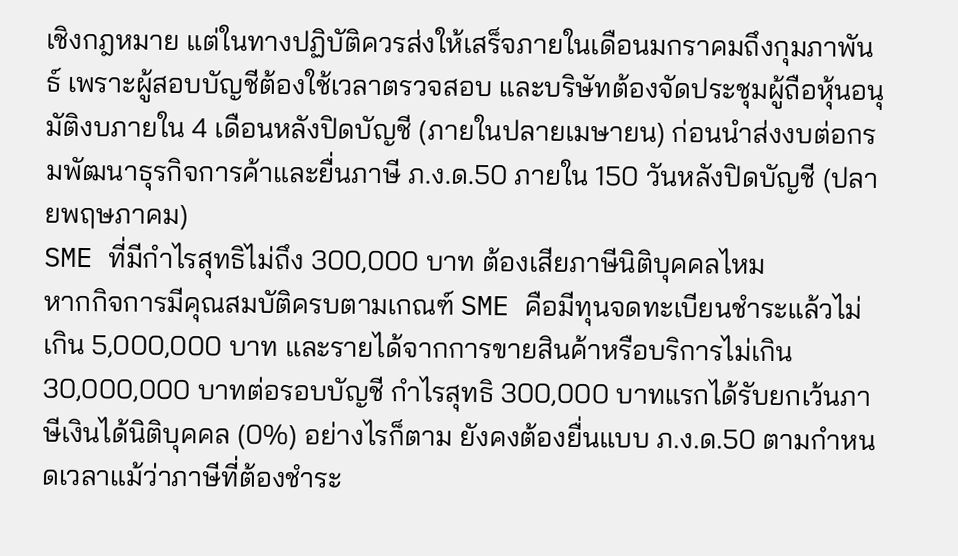เชิงกฎหมาย แต่ในทางปฏิบัติควรส่งให้เสร็จภายในเดือนมกราคมถึงกุมภาพันธ์ เพราะผู้สอบบัญชีต้องใช้เวลาตรวจสอบ และบริษัทต้องจัดประชุมผู้ถือหุ้นอนุมัติงบภายใน 4 เดือนหลังปิดบัญชี (ภายในปลายเมษายน) ก่อนนำส่งงบต่อกรมพัฒนาธุรกิจการค้าและยื่นภาษี ภ.ง.ด.50 ภายใน 150 วันหลังปิดบัญชี (ปลายพฤษภาคม)
SME ที่มีกำไรสุทธิไม่ถึง 300,000 บาท ต้องเสียภาษีนิติบุคคลไหม
หากกิจการมีคุณสมบัติครบตามเกณฑ์ SME คือมีทุนจดทะเบียนชำระแล้วไม่เกิน 5,000,000 บาท และรายได้จากการขายสินค้าหรือบริการไม่เกิน 30,000,000 บาทต่อรอบบัญชี กำไรสุทธิ 300,000 บาทแรกได้รับยกเว้นภาษีเงินได้นิติบุคคล (0%) อย่างไรก็ตาม ยังคงต้องยื่นแบบ ภ.ง.ด.50 ตามกำหนดเวลาแม้ว่าภาษีที่ต้องชำระ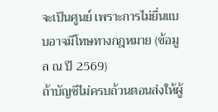จะเป็นศูนย์ เพราะการไม่ยื่นแบบอาจมีโทษทางกฎหมาย (ข้อมูล ณ ปี 2569)
ถ้าบัญชีไม่ครบถ้วนตอนส่งให้ผู้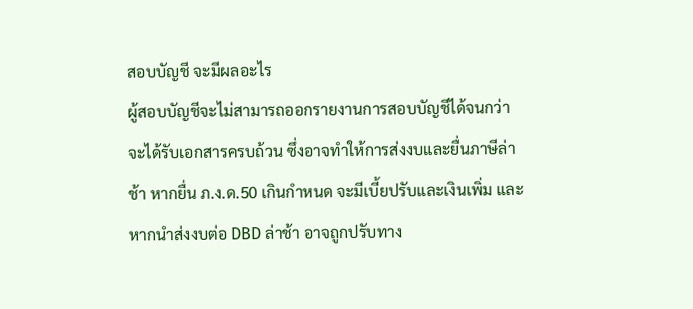สอบบัญชี จะมีผลอะไร
ผู้สอบบัญชีจะไม่สามารถออกรายงานการสอบบัญชีได้จนกว่าจะได้รับเอกสารครบถ้วน ซึ่งอาจทำให้การส่งงบและยื่นภาษีล่าช้า หากยื่น ภ.ง.ด.50 เกินกำหนด จะมีเบี้ยปรับและเงินเพิ่ม และหากนำส่งงบต่อ DBD ล่าช้า อาจถูกปรับทาง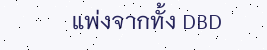แพ่งจากทั้ง DBD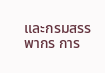และกรมสรรพากร การ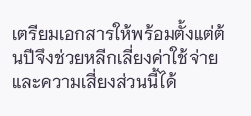เตรียมเอกสารให้พร้อมตั้งแต่ต้นปีจึงช่วยหลีกเลี่ยงค่าใช้จ่ายและความเสี่ยงส่วนนี้ได้